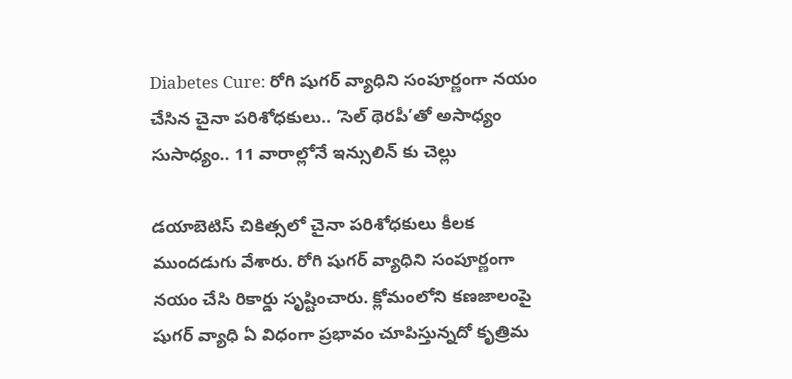Diabetes Cure: రోగి షుగర్‌ వ్యాధిని సంపూర్ణంగా నయం చేసిన చైనా పరిశోధకులు.. ‘సెల్‌ థెరపీ’తో అసాధ్యం సుసాధ్యం.. 11 వారాల్లోనే ఇన్సులిన్‌ కు చెల్లు

డయాబెటిస్‌ చికిత్సలో చైనా పరిశోధకులు కీలక ముందడుగు వేశారు. రోగి షుగర్‌ వ్యాధిని సంపూర్ణంగా నయం చేసి రికార్డు సృష్టించారు. క్లోమంలోని కణజాలంపై షుగర్‌ వ్యాధి ఏ విధంగా ప్రభావం చూపిస్తున్నదో కృత్రిమ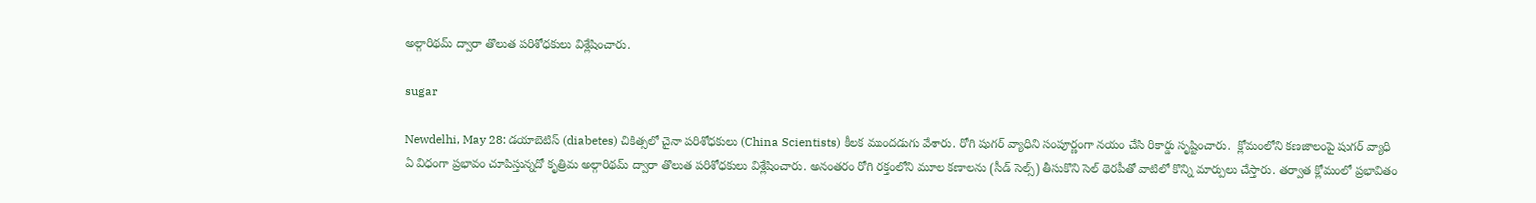అల్గారిథమ్‌ ద్వారా తొలుత పరిశోధకులు విశ్లేషించారు.

sugar

Newdelhi, May 28: డయాబెటిస్‌ (diabetes) చికిత్సలో చైనా పరిశోధకులు (China Scientists) కీలక ముందడుగు వేశారు. రోగి షుగర్‌ వ్యాధిని సంపూర్ణంగా నయం చేసి రికార్డు సృష్టించారు.  క్లోమంలోని కణజాలంపై షుగర్‌ వ్యాధి ఏ విధంగా ప్రభావం చూపిస్తున్నదో కృత్రిమ అల్గారిథమ్‌ ద్వారా తొలుత పరిశోధకులు విశ్లేషించారు. అనంతరం రోగి రక్తంలోని మూల కణాలను (సీడ్‌ సెల్స్‌) తీసుకొని సెల్‌ థెరపీతో వాటిలో కొన్ని మార్పులు చేస్తారు. తర్వాత క్లోమంలో ప్రభావితం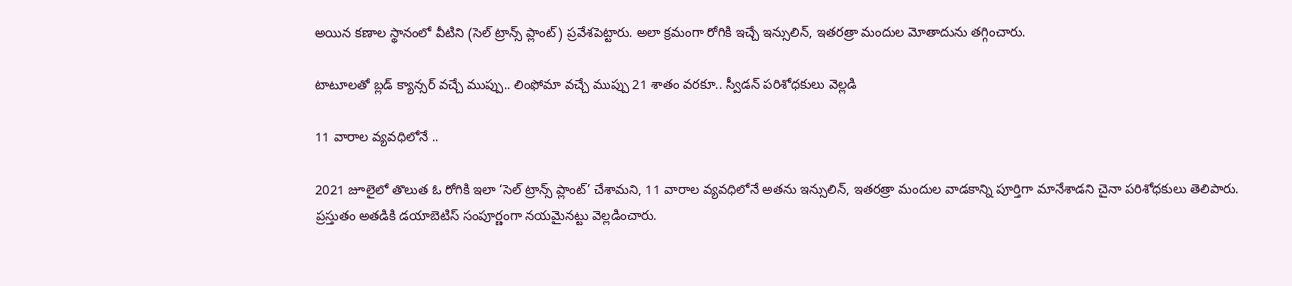అయిన కణాల స్థానంలో వీటిని (సెల్‌ ట్రాన్స్‌ ప్లాంట్‌) ప్రవేశపెట్టారు. అలా క్రమంగా రోగికి ఇచ్చే ఇన్సులిన్‌, ఇతరత్రా మందుల మోతాదును తగ్గించారు.

టాటూలతో బ్లడ్‌ క్యాన్సర్‌ వచ్చే ముప్పు.. లింఫోమా వచ్చే ముప్పు 21 శాతం వరకూ.. స్వీడన్‌ పరిశోధకులు వెల్లడి

11 వారాల వ్యవధిలోనే ..

2021 జూలైలో తొలుత ఓ రోగికి ఇలా ‘సెల్‌ ట్రాన్స్‌ ప్లాంట్‌’ చేశామని, 11 వారాల వ్యవధిలోనే అతను ఇన్సులిన్‌, ఇతరత్రా మందుల వాడకాన్ని పూర్తిగా మానేశాడని చైనా పరిశోధకులు తెలిపారు. ప్రస్తుతం అతడికి డయాబెటిస్‌ సంపూర్ణంగా నయమైనట్టు వెల్లడించారు.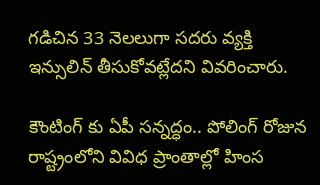గడిచిన 33 నెలలుగా సదరు వ్యక్తి ఇన్సులిన్‌ తీసుకోవట్లేదని వివరించారు.

కౌంటింగ్‌ కు ఏపీ సన్నద్ధం.. పోలింగ్ రోజున రాష్ట్రంలోని వివిధ ప్రాంతాల్లో హింస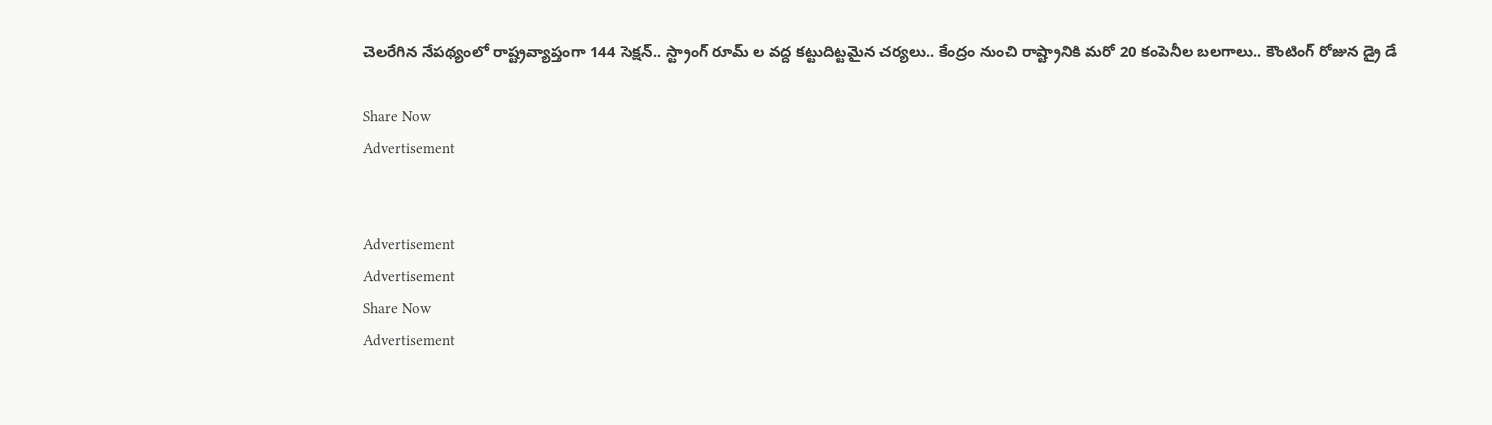చెలరేగిన నేపథ్యంలో రాష్ట్రవ్యాప్తంగా 144 సెక్షన్.. స్ట్రాంగ్‌ రూమ్‌ ల వద్ద కట్టుదిట్టమైన చర్యలు.. కేంద్రం నుంచి రాష్ట్రానికి మరో 20 కంపెనీల బలగాలు.. కౌంటింగ్ రోజున డ్రై డే

Share Now
Advertisement


Advertisement
Advertisement
Share Now
Advertisement